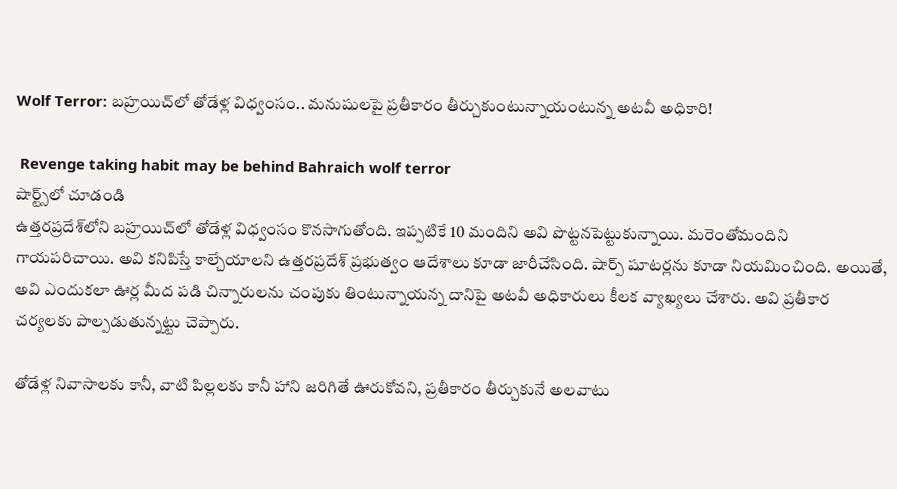Wolf Terror: బహ్రయిచ్‌లో తోడేళ్ల విధ్వంసం.. మనుషులపై ప్రతీకారం తీర్చుకుంటున్నాయంటున్న అటవీ అధికారి!

 Revenge taking habit may be behind Bahraich wolf terror
షార్ట్స్‌లో చూడండి
ఉత్తరప్రదేశ్‌లోని బహ్రయిచ్‌లో తోడేళ్ల విధ్వంసం కొనసాగుతోంది. ఇప్పటికే 10 మందిని అవి పొట్టనపెట్టుకున్నాయి. మరెంతోమందిని గాయపరిచాయి. అవి కనిపిస్తే కాల్చేయాలని ఉత్తరప్రదేశ్ ప్రభుత్వం ఆదేశాలు కూడా జారీచేసింది. షార్ప్ షూటర్లను కూడా నియమించింది. అయితే, అవి ఎందుకలా ఊర్ల మీద పడి చిన్నారులను చంపుకు తింటున్నాయన్న దానిపై అటవీ అధికారులు కీలక వ్యాఖ్యలు చేశారు. అవి ప్రతీకార చర్యలకు పాల్పడుతున్నట్టు చెప్పారు.

తోడేళ్ల నివాసాలకు కానీ, వాటి పిల్లలకు కానీ హాని జరిగితే ఊరుకోవని, ప్రతీకారం తీర్చుకునే అలవాటు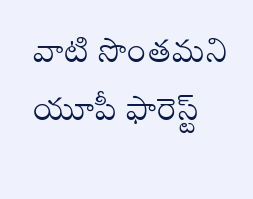వాటి సొంతమని యూపీ ఫారెస్ట్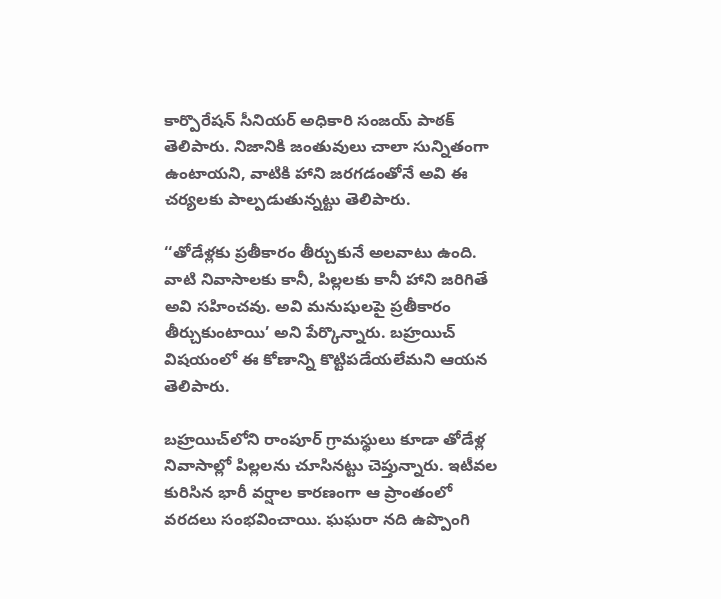కార్పొరేషన్ సీనియర్ అధికారి సంజయ్ పాఠక్ తెలిపారు. నిజానికి జంతువులు చాలా సున్నితంగా ఉంటాయని, వాటికి హాని జరగడంతోనే అవి ఈ చర్యలకు పాల్పడుతున్నట్టు తెలిపారు.

‘‘తోడేళ్లకు ప్రతీకారం తీర్చుకునే అలవాటు ఉంది. వాటి నివాసాలకు కానీ, పిల్లలకు కానీ హాని జరిగితే అవి సహించవు. అవి మనుషులపై ప్రతీకారం తీర్చుకుంటాయి’ అని పేర్కొన్నారు. బహ్రయిచ్ విషయంలో ఈ కోణాన్ని కొట్టిపడేయలేమని ఆయన తెలిపారు.

బహ్రయిచ్‌లోని రాంపూర్ గ్రామస్థులు కూడా తోడేళ్ల నివాసాల్లో పిల్లలను చూసినట్టు చెప్తున్నారు. ఇటీవల కురిసిన భారీ వర్షాల కారణంగా ఆ ప్రాంతంలో వరదలు సంభవించాయి. ఘఘరా నది ఉప్పొంగి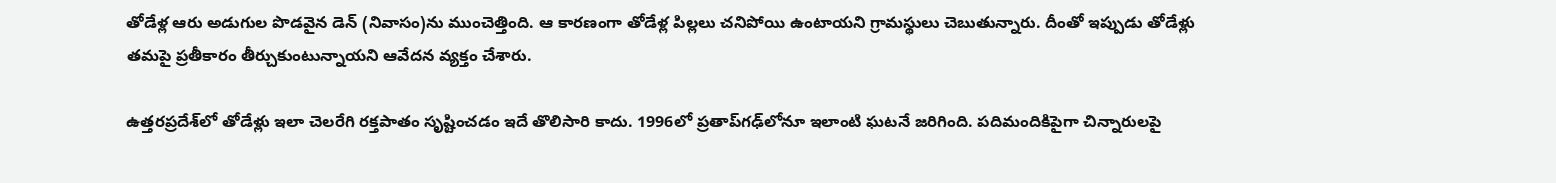తోడేళ్ల ఆరు అడుగుల పొడవైన డెన్ (నివాసం)ను ముంచెత్తింది. ఆ కారణంగా తోడేళ్ల పిల్లలు చనిపోయి ఉంటాయని గ్రామస్థులు చెబుతున్నారు. దీంతో ఇప్పుడు తోడేళ్లు తమపై ప్రతీకారం తీర్చుకుంటున్నాయని ఆవేదన వ్యక్తం చేశారు.

ఉత్తరప్రదేశ్‌లో తోడేళ్లు ఇలా చెలరేగి రక్తపాతం సృష్టించడం ఇదే తొలిసారి కాదు. 1996లో ప్రతాప్‌గఢ్‌లోనూ ఇలాంటి ఘటనే జరిగింది. పదిమందికిపైగా చిన్నారులపై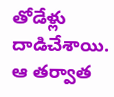తోడేళ్లు దాడిచేశాయి. ఆ తర్వాత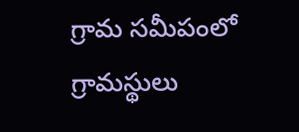గ్రామ సమీపంలో గ్రామస్థులు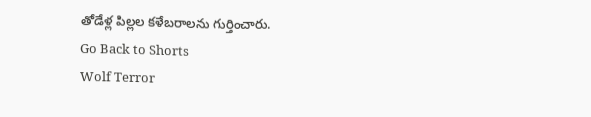తోడేళ్ల పిల్లల కళేబరాలను గుర్తించారు.
Go Back to Shorts
Wolf Terror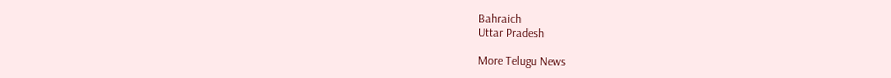Bahraich
Uttar Pradesh

More Telugu News